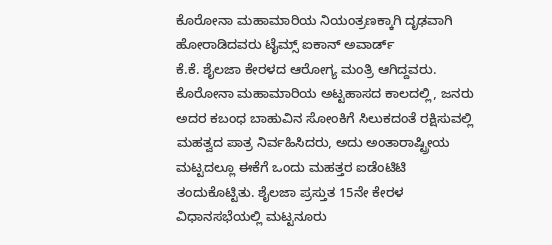ಕೊರೋನಾ ಮಹಾಮಾರಿಯ ನಿಯಂತ್ರಣಕ್ಕಾಗಿ ದೃಢವಾಗಿ ಹೋರಾಡಿದವರು ಟೈಮ್ಸ್ ಐಕಾನ್ ಅವಾರ್ಡ್
ಕೆ.ಕೆ. ಶೈಲಜಾ ಕೇರಳದ ಆರೋಗ್ಯ ಮಂತ್ರಿ ಆಗಿದ್ದವರು. ಕೊರೋನಾ ಮಹಾಮಾರಿಯ ಅಟ್ಟಹಾಸದ ಕಾಲದಲ್ಲಿ, ಜನರು ಅದರ ಕಬಂಧ ಬಾಹುವಿನ ಸೋಂಕಿಗೆ ಸಿಲುಕದಂತೆ ರಕ್ಷಿಸುವಲ್ಲಿ ಮಹತ್ವದ ಪಾತ್ರ ನಿರ್ವಹಿಸಿದರು, ಅದು ಅಂತಾರಾಷ್ಟ್ರೀಯ ಮಟ್ಟದಲ್ಲೂ ಈಕೆಗೆ ಒಂದು ಮಹತ್ತರ ಐಡೆಂಟಿಟಿ ತಂದುಕೊಟ್ಟಿತು. ಶೈಲಜಾ ಪ್ರಸ್ತುತ 15ನೇ ಕೇರಳ ವಿಧಾನಸಭೆಯಲ್ಲಿ ಮಟ್ಟನೂರು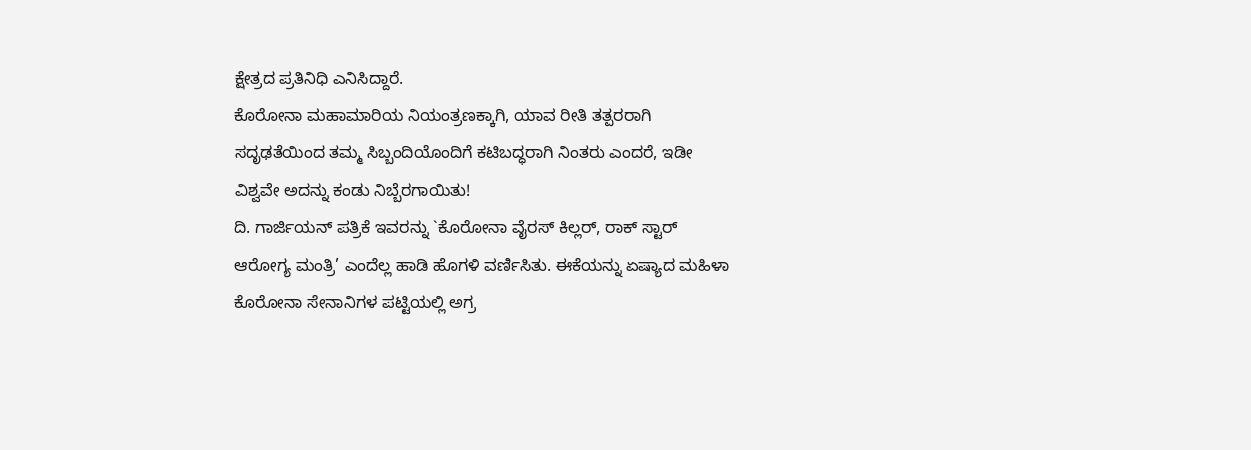ಕ್ಷೇತ್ರದ ಪ್ರತಿನಿಧಿ ಎನಿಸಿದ್ದಾರೆ.
ಕೊರೋನಾ ಮಹಾಮಾರಿಯ ನಿಯಂತ್ರಣಕ್ಕಾಗಿ, ಯಾವ ರೀತಿ ತತ್ಪರರಾಗಿ ಸದೃಢತೆಯಿಂದ ತಮ್ಮ ಸಿಬ್ಬಂದಿಯೊಂದಿಗೆ ಕಟಿಬದ್ಧರಾಗಿ ನಿಂತರು ಎಂದರೆ, ಇಡೀ ವಿಶ್ವವೇ ಅದನ್ನು ಕಂಡು ನಿಬ್ಬೆರಗಾಯಿತು!
ದಿ. ಗಾರ್ಜಿಯನ್ ಪತ್ರಿಕೆ ಇವರನ್ನು `ಕೊರೋನಾ ವೈರಸ್ ಕಿಲ್ಲರ್, ರಾಕ್ ಸ್ಟಾರ್ ಆರೋಗ್ಯ ಮಂತ್ರಿ’ ಎಂದೆಲ್ಲ ಹಾಡಿ ಹೊಗಳಿ ವರ್ಣಿಸಿತು. ಈಕೆಯನ್ನು ಏಷ್ಯಾದ ಮಹಿಳಾ ಕೊರೋನಾ ಸೇನಾನಿಗಳ ಪಟ್ಟಿಯಲ್ಲಿ ಅಗ್ರ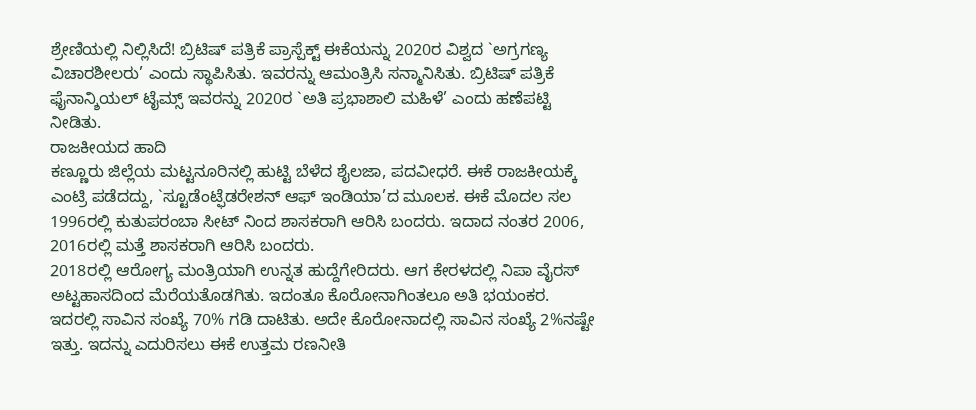ಶ್ರೇಣಿಯಲ್ಲಿ ನಿಲ್ಲಿಸಿದೆ! ಬ್ರಿಟಿಷ್ ಪತ್ರಿಕೆ ಪ್ರಾಸ್ಪೆಕ್ಟ್ ಈಕೆಯನ್ನು 2020ರ ವಿಶ್ವದ `ಅಗ್ರಗಣ್ಯ ವಿಚಾರಶೀಲರು’ ಎಂದು ಸ್ಥಾಪಿಸಿತು. ಇವರನ್ನು ಆಮಂತ್ರಿಸಿ ಸನ್ಮಾನಿಸಿತು. ಬ್ರಿಟಿಷ್ ಪತ್ರಿಕೆ ಫೈನಾನ್ಶಿಯಲ್ ಟೈಮ್ಸ್ ಇವರನ್ನು 2020ರ `ಅತಿ ಪ್ರಭಾಶಾಲಿ ಮಹಿಳೆ’ ಎಂದು ಹಣೆಪಟ್ಟಿ ನೀಡಿತು.
ರಾಜಕೀಯದ ಹಾದಿ
ಕಣ್ಣೂರು ಜಿಲ್ಲೆಯ ಮಟ್ಟನೂರಿನಲ್ಲಿ ಹುಟ್ಟಿ ಬೆಳೆದ ಶೈಲಜಾ, ಪದವೀಧರೆ. ಈಕೆ ರಾಜಕೀಯಕ್ಕೆ ಎಂಟ್ರಿ ಪಡೆದದ್ದು, `ಸ್ಟೂಡೆಂಟ್ಫೆಡರೇಶನ್ ಆಫ್ ಇಂಡಿಯಾ’ದ ಮೂಲಕ. ಈಕೆ ಮೊದಲ ಸಲ 1996ರಲ್ಲಿ ಕುತುಪರಂಬಾ ಸೀಟ್ ನಿಂದ ಶಾಸಕರಾಗಿ ಆರಿಸಿ ಬಂದರು. ಇದಾದ ನಂತರ 2006, 2016ರಲ್ಲಿ ಮತ್ತೆ ಶಾಸಕರಾಗಿ ಆರಿಸಿ ಬಂದರು.
2018ರಲ್ಲಿ ಆರೋಗ್ಯ ಮಂತ್ರಿಯಾಗಿ ಉನ್ನತ ಹುದ್ದೆಗೇರಿದರು. ಆಗ ಕೇರಳದಲ್ಲಿ ನಿಪಾ ವೈರಸ್ ಅಟ್ಟಹಾಸದಿಂದ ಮೆರೆಯತೊಡಗಿತು. ಇದಂತೂ ಕೊರೋನಾಗಿಂತಲೂ ಅತಿ ಭಯಂಕರ. ಇದರಲ್ಲಿ ಸಾವಿನ ಸಂಖ್ಯೆ 70% ಗಡಿ ದಾಟಿತು. ಅದೇ ಕೊರೋನಾದಲ್ಲಿ ಸಾವಿನ ಸಂಖ್ಯೆ 2%ನಷ್ಟೇ ಇತ್ತು. ಇದನ್ನು ಎದುರಿಸಲು ಈಕೆ ಉತ್ತಮ ರಣನೀತಿ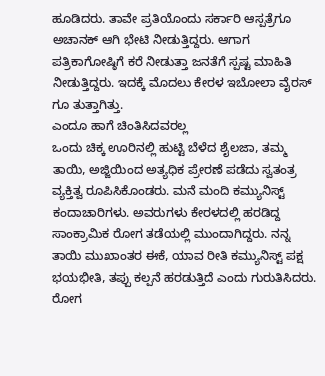ಹೂಡಿದರು. ತಾವೇ ಪ್ರತಿಯೊಂದು ಸರ್ಕಾರಿ ಆಸ್ಪತ್ರೆಗೂ ಅಚಾನಕ್ ಆಗಿ ಭೇಟಿ ನೀಡುತ್ತಿದ್ದರು. ಆಗಾಗ ಪತ್ರಿಕಾಗೋಷ್ಠಿಗೆ ಕರೆ ನೀಡುತ್ತಾ ಜನತೆಗೆ ಸ್ಪಷ್ಟ ಮಾಹಿತಿ ನೀಡುತ್ತಿದ್ದರು. ಇದಕ್ಕೆ ಮೊದಲು ಕೇರಳ ಇಬೋಲಾ ವೈರಸ್ ಗೂ ತುತ್ತಾಗಿತ್ತು.
ಎಂದೂ ಹಾಗೆ ಚಿಂತಿಸಿದವರಲ್ಲ
ಒಂದು ಚಿಕ್ಕ ಊರಿನಲ್ಲಿ ಹುಟ್ಟಿ ಬೆಳೆದ ಶೈಲಜಾ, ತಮ್ಮ ತಾಯಿ, ಅಜ್ಜಿಯಿಂದ ಅತ್ಯಧಿಕ ಪ್ರೇರಣೆ ಪಡೆದು ಸ್ವತಂತ್ರ ವ್ಯಕ್ತಿತ್ವ ರೂಪಿಸಿಕೊಂಡರು. ಮನೆ ಮಂದಿ ಕಮ್ಯುನಿಸ್ಟ್ ಕಂದಾಚಾರಿಗಳು. ಅವರುಗಳು ಕೇರಳದಲ್ಲಿ ಹರಡಿದ್ದ ಸಾಂಕ್ರಾಮಿಕ ರೋಗ ತಡೆಯಲ್ಲಿ ಮುಂದಾಗಿದ್ದರು. ನನ್ನ ತಾಯಿ ಮುಖಾಂತರ ಈಕೆ, ಯಾವ ರೀತಿ ಕಮ್ಯುನಿಸ್ಟ್ ಪಕ್ಷ ಭಯಭೀತಿ, ತಪ್ಪು ಕಲ್ಪನೆ ಹರಡುತ್ತಿದೆ ಎಂದು ಗುರುತಿಸಿದರು. ರೋಗ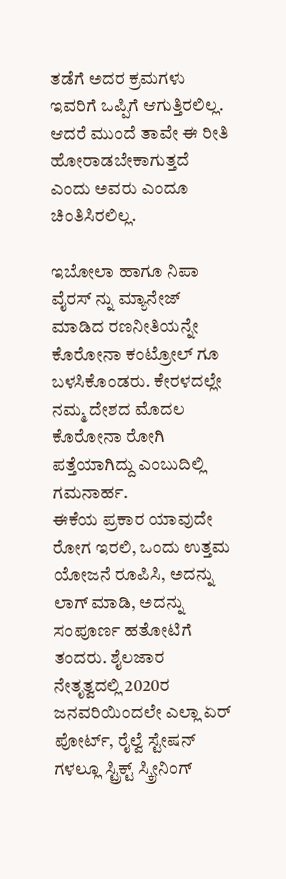ತಡೆಗೆ ಅದರ ಕ್ರಮಗಳು ಇವರಿಗೆ ಒಪ್ಪಿಗೆ ಆಗುತ್ತಿರಲಿಲ್ಲ. ಆದರೆ ಮುಂದೆ ತಾವೇ ಈ ರೀತಿ ಹೋರಾಡಬೇಕಾಗುತ್ತದೆ ಎಂದು ಅವರು ಎಂದೂ ಚಿಂತಿಸಿರಲಿಲ್ಲ.

ಇಬೋಲಾ ಹಾಗೂ ನಿಪಾ ವೈರಸ್ ನ್ನು ಮ್ಯಾನೇಜ್ ಮಾಡಿದ ರಣನೀತಿಯನ್ನೇ ಕೊರೋನಾ ಕಂಟ್ರೋಲ್ ಗೂ ಬಳಸಿಕೊಂಡರು. ಕೇರಳದಲ್ಲೇ ನಮ್ಮ ದೇಶದ ಮೊದಲ ಕೊರೋನಾ ರೋಗಿ ಪತ್ತೆಯಾಗಿದ್ದು ಎಂಬುದಿಲ್ಲಿ ಗಮನಾರ್ಹ.
ಈಕೆಯ ಪ್ರಕಾರ ಯಾವುದೇ ರೋಗ ಇರಲಿ, ಒಂದು ಉತ್ತಮ ಯೋಜನೆ ರೂಪಿಸಿ, ಅದನ್ನು ಲಾಗ್ ಮಾಡಿ, ಅದನ್ನು ಸಂಪೂರ್ಣ ಹತೋಟಿಗೆ ತಂದರು. ಶೈಲಜಾರ ನೇತೃತ್ವದಲ್ಲಿ 2020ರ ಜನವರಿಯಿಂದಲೇ ಎಲ್ಲಾ ಏರ್ ಪೋರ್ಟ್, ರೈಲ್ವೆ ಸ್ಟೇಷನ್ ಗಳಲ್ಲೂ ಸ್ಟ್ರಿಕ್ಟ್ ಸ್ಕ್ರೀನಿಂಗ್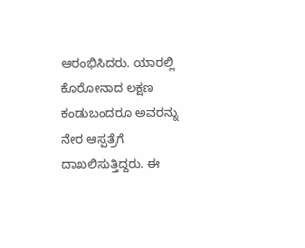ಆರಂಭಿಸಿದರು. ಯಾರಲ್ಲಿ ಕೊರೋನಾದ ಲಕ್ಷಣ ಕಂಡುಬಂದರೂ ಅವರನ್ನು ನೇರ ಆಸ್ಪತ್ರೆಗೆ ದಾಖಲಿಸುತ್ತಿದ್ದರು. ಈ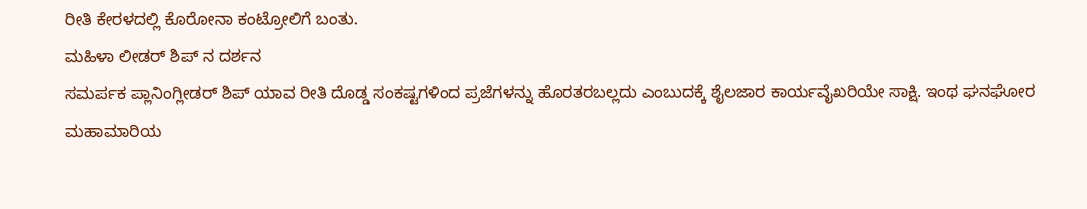ರೀತಿ ಕೇರಳದಲ್ಲಿ ಕೊರೋನಾ ಕಂಟ್ರೋಲಿಗೆ ಬಂತು.
ಮಹಿಳಾ ಲೀಡರ್ ಶಿಪ್ ನ ದರ್ಶನ
ಸಮರ್ಪಕ ಪ್ಲಾನಿಂಗ್ಲೀಡರ್ ಶಿಪ್ ಯಾವ ರೀತಿ ದೊಡ್ಡ ಸಂಕಷ್ಟಗಳಿಂದ ಪ್ರಜೆಗಳನ್ನು ಹೊರತರಬಲ್ಲದು ಎಂಬುದಕ್ಕೆ ಶೈಲಜಾರ ಕಾರ್ಯವೈಖರಿಯೇ ಸಾಕ್ಷಿ. ಇಂಥ ಘನಘೋರ ಮಹಾಮಾರಿಯ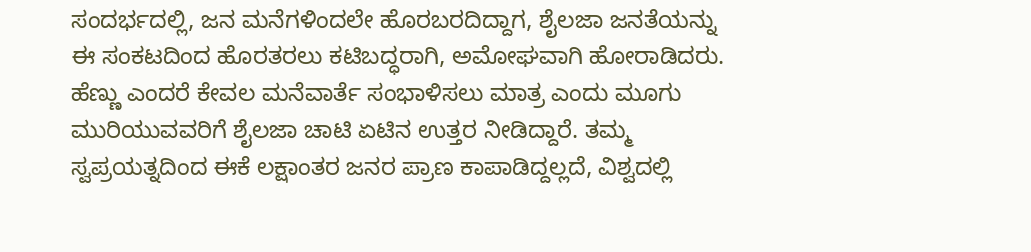ಸಂದರ್ಭದಲ್ಲಿ, ಜನ ಮನೆಗಳಿಂದಲೇ ಹೊರಬರದಿದ್ದಾಗ, ಶೈಲಜಾ ಜನತೆಯನ್ನು ಈ ಸಂಕಟದಿಂದ ಹೊರತರಲು ಕಟಿಬದ್ಧರಾಗಿ, ಅಮೋಘವಾಗಿ ಹೋರಾಡಿದರು. ಹೆಣ್ಣು ಎಂದರೆ ಕೇವಲ ಮನೆವಾರ್ತೆ ಸಂಭಾಳಿಸಲು ಮಾತ್ರ ಎಂದು ಮೂಗು ಮುರಿಯುವವರಿಗೆ ಶೈಲಜಾ ಚಾಟಿ ಏಟಿನ ಉತ್ತರ ನೀಡಿದ್ದಾರೆ. ತಮ್ಮ ಸ್ವಪ್ರಯತ್ನದಿಂದ ಈಕೆ ಲಕ್ಷಾಂತರ ಜನರ ಪ್ರಾಣ ಕಾಪಾಡಿದ್ದಲ್ಲದೆ, ವಿಶ್ವದಲ್ಲಿ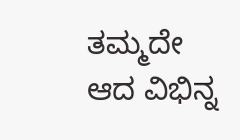ತಮ್ಮದೇ ಆದ ವಿಭಿನ್ನ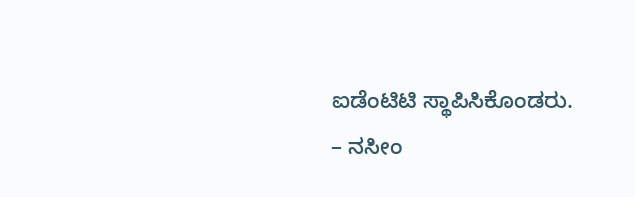ಐಡೆಂಟಿಟಿ ಸ್ಥಾಪಿಸಿಕೊಂಡರು.
– ನಸೀಂ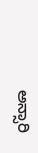ಅನ್ಸಾರಿ